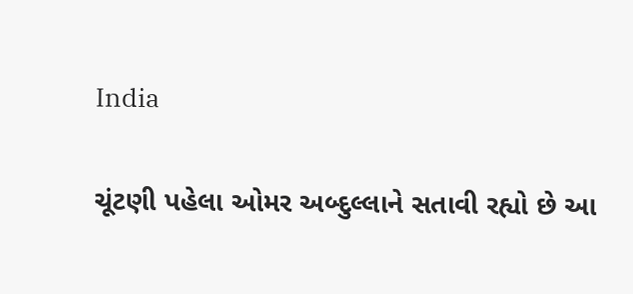India

ચૂંટણી પહેલા ઓમર અબ્દુલ્લાને સતાવી રહ્યો છે આ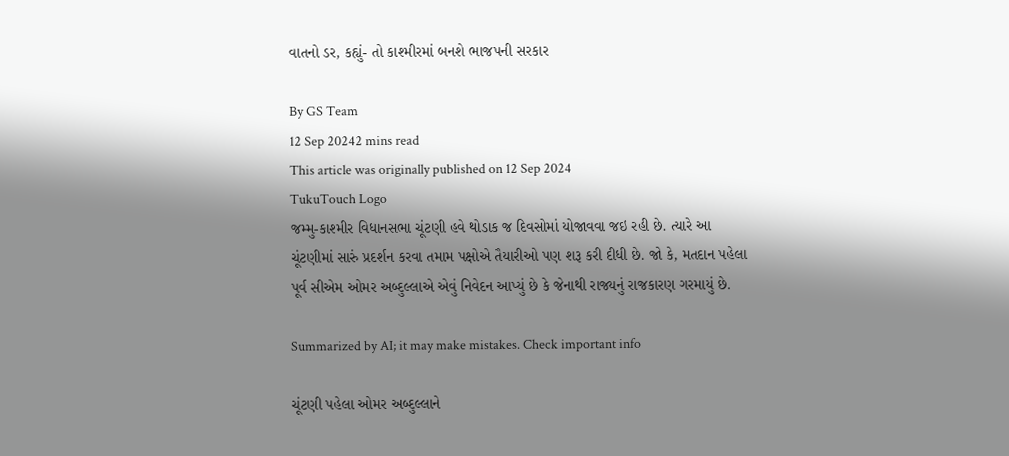વાતનો ડર, કહ્યું- તો કાશ્મીરમાં બનશે ભાજપની સરકાર

By GS Team
12 Sep 20242 mins read
This article was originally published on 12 Sep 2024
TukuTouch Logo
જમ્મુ-કાશ્મીર વિધાનસભા ચૂંટણી હવે થોડાક જ દિવસોમાં યોજાવવા જઇ રહી છે. ત્યારે આ ચૂંટણીમાં સારું પ્રદર્શન કરવા તમામ પક્ષોએ તૈયારીઓ પણ શરૂ કરી દીધી છે. જો કે, મતદાન પહેલા પૂર્વ સીએમ ઓમર અબ્દુલ્લાએ એવું નિવેદન આપ્યું છે કે જેનાથી રાજ્યનું રાજકારણ ગરમાયું છે.

Summarized by AI; it may make mistakes. Check important info

ચૂંટણી પહેલા ઓમર અબ્દુલ્લાને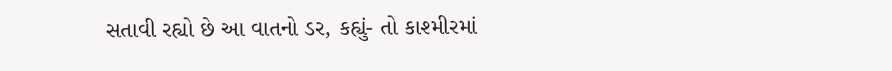સતાવી રહ્યો છે આ વાતનો ડર, કહ્યું- તો કાશ્મીરમાં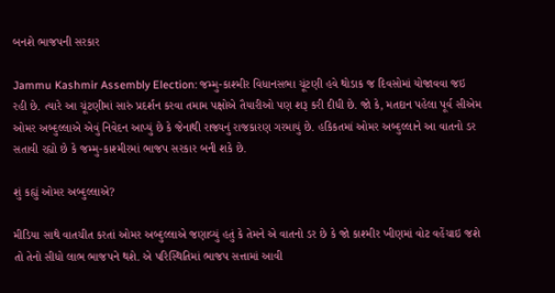બનશે ભાજપની સરકાર

Jammu Kashmir Assembly Election: જમ્મુ-કાશ્મીર વિધાનસભા ચૂંટણી હવે થોડાક જ દિવસોમાં યોજાવવા જઇ રહી છે. ત્યારે આ ચૂંટણીમાં સારું પ્રદર્શન કરવા તમામ પક્ષોએ તૈયારીઓ પણ શરૂ કરી દીધી છે. જો કે, મતદાન પહેલા પૂર્વ સીએમ ઓમર અબ્દુલ્લાએ એવું નિવેદન આપ્યું છે કે જેનાથી રાજ્યનું રાજકારણ ગરમાયું છે. હકિકતમાં ઓમર અબ્દુલ્લાને આ વાતનો ડર સતાવી રહ્યો છે કે જમ્મુ-કાશ્મીરમાં ભાજપ સરકાર બની શકે છે.

શું કહ્યું ઓમર અબ્દુલ્લાએ?

મીડિયા સાથે વાતચીત કરતાં ઓમર અબ્દુલ્લાએ જણાવ્યું હતું કે તેમને એ વાતનો ડર છે કે જો કાશ્મીર ખીણમાં વોટ વહેંચાઇ જશે તો તેનો સીધો લાભ ભાજપને થશે. એ પરિસ્થિતિમાં ભાજપ સત્તામાં આવી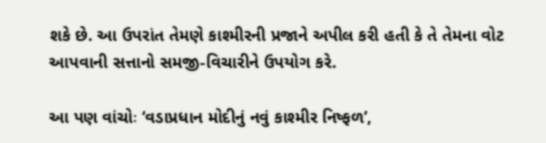શકે છે. આ ઉપરાંત તેમણે કાશ્મીરની પ્રજાને અપીલ કરી હતી કે તે તેમના વોટ આપવાની સત્તાનો સમજી-વિચારીને ઉપયોગ કરે.

આ પણ વાંચોઃ ‘વડાપ્રધાન મોદીનું નવું કાશ્મીર નિષ્ફળ’,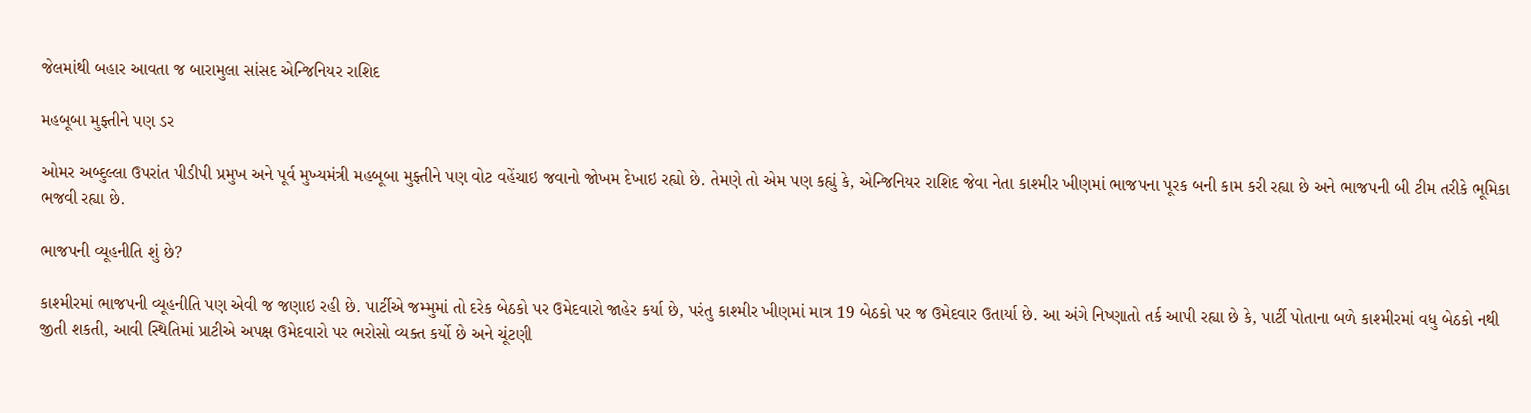જેલમાંથી બહાર આવતા જ બારામુલા સાંસદ એન્જિનિયર રાશિદ

મહબૂબા મુફ્તીને પણ ડર

ઓમર અબ્દુલ્લા ઉપરાંત પીડીપી પ્રમુખ અને પૂર્વ મુખ્યમંત્રી મહબૂબા મુફ્તીને પણ વોટ વહેંચાઇ જવાનો જોખમ દેખાઇ રહ્યો છે. તેમણે તો એમ પણ કહ્યું કે, એન્જિનિયર રાશિદ જેવા નેતા કાશ્મીર ખીણમાં ભાજપના પૂરક બની કામ કરી રહ્યા છે અને ભાજપની બી ટીમ તરીકે ભૂમિકા ભજવી રહ્યા છે.

ભાજપની વ્યૂહનીતિ શું છે?

કાશ્મીરમાં ભાજપની વ્યૂહનીતિ પણ એવી જ જણાઇ રહી છે. પાર્ટીએ જમ્મુમાં તો દરેક બેઠકો પર ઉમેદવારો જાહેર કર્યા છે, પરંતુ કાશ્મીર ખીણમાં માત્ર 19 બેઠકો પર જ ઉમેદવાર ઉતાર્યા છે. આ અંગે નિષ્ણાતો તર્ક આપી રહ્યા છે કે, પાર્ટી પોતાના બળે કાશ્મીરમાં વધુ બેઠકો નથી જીતી શકતી, આવી સ્થિતિમાં પ્રાટીએ અપક્ષ ઉમેદવારો પર ભરોસો વ્યક્ત કર્યો છે અને ચૂંટણી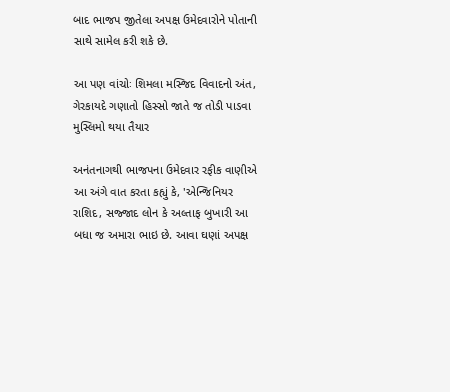બાદ ભાજપ જીતેલા અપક્ષ ઉમેદવારોને પોતાની સાથે સામેલ કરી શકે છે.

આ પણ વાંચોઃ શિમલા મસ્જિદ વિવાદનો અંત, ગેરકાયદે ગણાતો હિસ્સો જાતે જ તોડી પાડવા મુસ્લિમો થયા તૈયાર

અનંતનાગથી ભાજપના ઉમેદવાર રફીક વાણીએ આ અંગે વાત કરતા કહ્યું કે, 'એન્જિનિયર રાશિદ, સજ્જાદ લોન કે અલ્તાફ બુખારી આ બધા જ અમારા ભાઇ છે. આવા ઘણાં અપક્ષ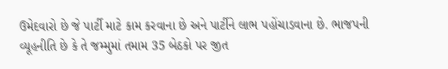ઉમેદવારો છે જે પાર્ટી માટે કામ કરવાના છે અને પાર્ટીને લાભ પહોંચાડવાના છે. ભાજપની વ્યૂહનીતિ છે કે તે જમ્મુમાં તમામ 35 બેઠકો પર જીત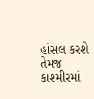હાંસલ કરશે તેમજ કાશ્મીરમાં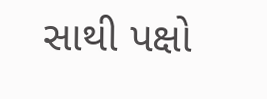સાથી પક્ષો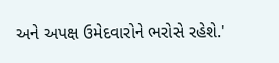અને અપક્ષ ઉમેદવારોને ભરોસે રહેશે.'